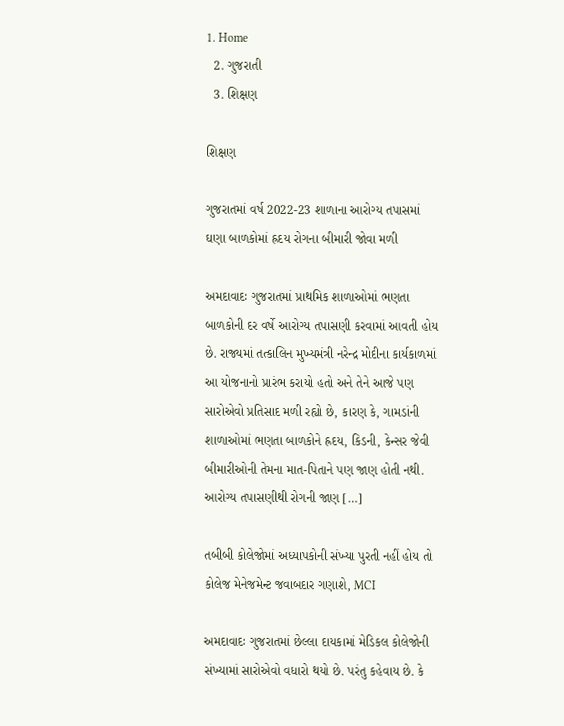1. Home
  2. ગુજરાતી
  3. શિક્ષણ

શિક્ષણ

ગુજરાતમાં વર્ષ 2022-23 શાળાના આરોગ્ય તપાસમાં ઘણા બાળકોમાં હ્રદય રોગના બીમારી જોવા મળી

અમદાવાદઃ ગુજરાતમાં પ્રાથમિક શાળાઓમાં ભણતા બાળકોની દર વર્ષે આરોગ્ય તપાસણી કરવામાં આવતી હોય છે. રાજ્યમાં તત્કાલિન મુખ્યમંત્રી નરેન્દ્ર મોદીના કાર્યકાળમાં આ યોજનાનો પ્રારંભ કરાયો હતો અને તેને આજે પણ સારોએવો પ્રતિસાદ મળી રહ્યો છે, કારણ કે, ગામડાંની શાળાઓમાં ભણતા બાળકોને હ્રદય, કિડની, કેન્સર જેવી બીમારીઓની તેમના માત-પિતાને પણ જાણ હોતી નથી. આરોગ્ય તપાસણીથી રોગની જાણ […]

તબીબી કોલેજોમાં અધ્યાપકોની સંખ્યા પુરતી નહીં હોય તો કોલેજ મેનેજમેન્ટ જવાબદાર ગણાશે, MCI

અમદાવાદઃ ગુજરાતમાં છેલ્લા દાયકામાં મેડિકલ કોલેજોની સંખ્યામાં સારોએવો વધારો થયો છે. પરંતુ કહેવાય છે. કે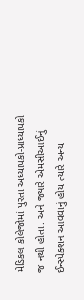મેડિકલ કોલેજોમાં પુરતા અધ્યાપકો-પ્રાધ્યાપકો જ નથી હોતા. અને જ્યારે એમસીઆઈનું ઈન્સ્પેક્શન આવવાનું હોય ત્યારે અન્ય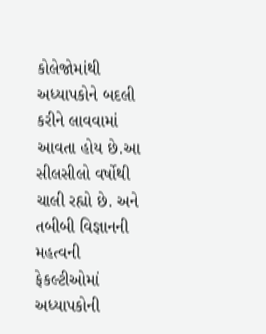કોલેજોમાંથી અધ્યાપકોને બદલી કરીને લાવવામાં આવતા હોય છે.આ સીલસીલો વર્ષોથી ચાલી રહ્યો છે. અને તબીબી વિજ્ઞાનની મહત્વની ફેકલ્ટીઓમાં અધ્યાપકોની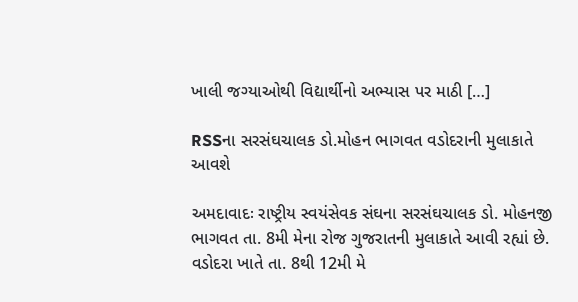ખાલી જગ્યાઓથી વિદ્યાર્થીનો અભ્યાસ પર માઠી […]

RSSના સરસંઘચાલક ડો.મોહન ભાગવત વડોદરાની મુલાકાતે આવશે

અમદાવાદઃ રાષ્ટ્રીય સ્વયંસેવક સંઘના સરસંઘચાલક ડો. મોહનજી ભાગવત તા. 8મી મેના રોજ ગુજરાતની મુલાકાતે આવી રહ્યાં છે. વડોદરા ખાતે તા. 8થી 12મી મે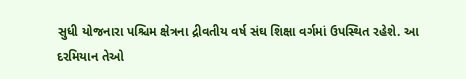સુધી યોજનારા પશ્ચિમ ક્ષેત્રના દ્રીવતીય વર્ષ સંઘ શિક્ષા વર્ગમાં ઉપસ્થિત રહેશે. આ દરમિયાન તેઓ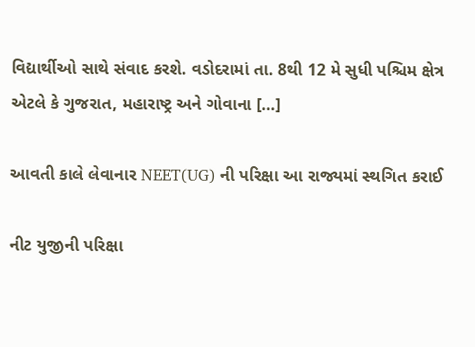વિદ્યાર્થીઓ સાથે સંવાદ કરશે. વડોદરામાં તા. 8થી 12 મે સુધી પશ્ચિમ ક્ષેત્ર એટલે કે ગુજરાત, મહારાષ્ટ્ર અને ગોવાના […]

આવતી કાલે લેવાનાર NEET(UG) ની પરિક્ષા આ રાજ્યમાં સ્થગિત કરાઈ

નીટ યુજીની પરિક્ષા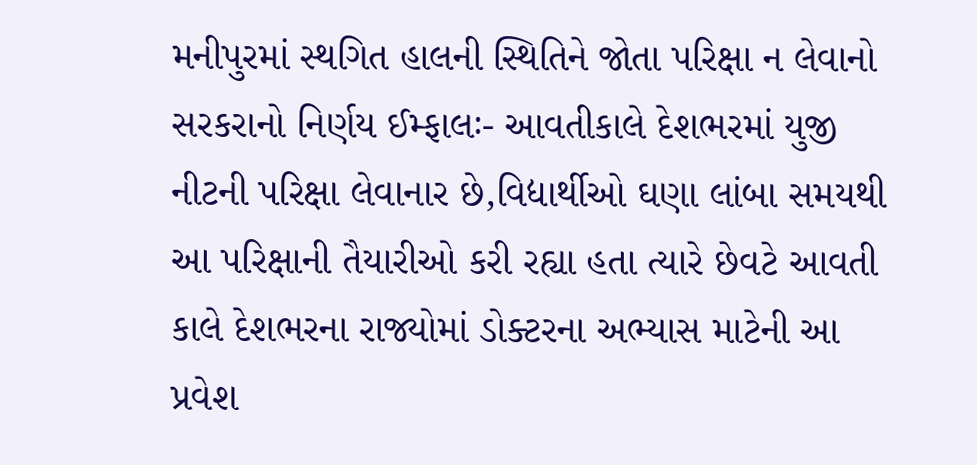મનીપુરમાં સ્થગિત હાલની સ્થિતિને જોતા પરિક્ષા ન લેવાનો સરકરાનો નિર્ણય ઈમ્ફાલઃ- આવતીકાલે દેશભરમાં યુજી નીટની પરિક્ષા લેવાનાર છે,વિદ્યાર્થીઓ ઘણા લાંબા સમયથી આ પરિક્ષાની તૈયારીઓ કરી રહ્યા હતા ત્યારે છેવટે આવતી કાલે દેશભરના રાજ્યોમાં ડોક્ટરના અભ્યાસ માટેની આ પ્રવેશ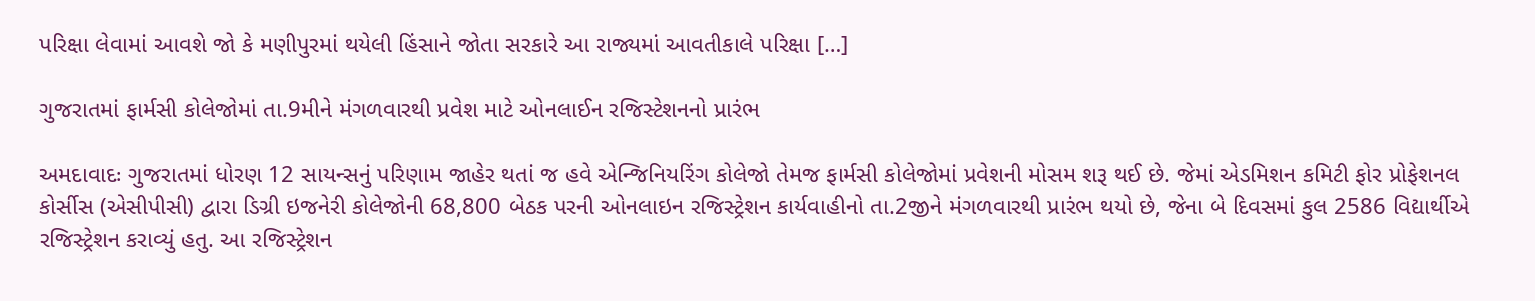પરિક્ષા લેવામાં આવશે જો કે મણીપુરમાં થયેલી હિંસાને જોતા સરકારે આ રાજ્યમાં આવતીકાલે પરિક્ષા […]

ગુજરાતમાં ફાર્મસી કોલેજોમાં તા.9મીને મંગળવારથી પ્રવેશ માટે ઓનલાઈન રજિસ્ટેશનનો પ્રારંભ

અમદાવાદઃ ગુજરાતમાં ધોરણ 12 સાયન્સનું પરિણામ જાહેર થતાં જ હવે એન્જિનિયરિંગ કોલેજો તેમજ ફાર્મસી કોલેજોમાં પ્રવેશની મોસમ શરૂ થઈ છે. જેમાં એડમિશન કમિટી ફોર પ્રોફેશનલ કોર્સીસ (એસીપીસી) દ્વારા ડિગ્રી ઇજનેરી કોલેજોની 68,800 બેઠક પરની ઓનલાઇન રજિસ્ટ્રેશન કાર્યવાહીનો તા.2જીને મંગળવારથી પ્રારંભ થયો છે, જેના બે દિવસમાં કુલ 2586 વિદ્યાર્થીએ રજિસ્ટ્રેશન કરાવ્યું હતુ. આ રજિસ્ટ્રેશન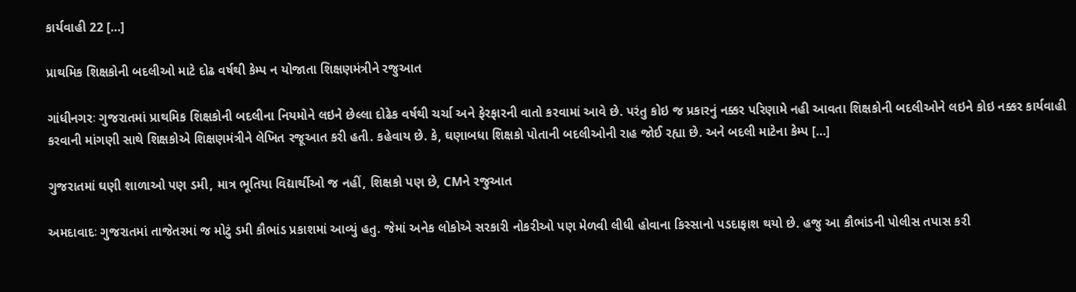કાર્યવાહી 22 […]

પ્રાથમિક શિક્ષકોની બદલીઓ માટે દોઢ વર્ષથી કેમ્પ ન યોજાતા શિક્ષણમંત્રીને રજુઆત

ગાંધીનગરઃ ગુજરાતમાં પ્રાથમિક શિક્ષકોની બદલીના નિયમોને લઇને છેલ્લા દોઢેક વર્ષથી ચર્ચા અને ફેરફારની વાતો કરવામાં આવે છે. પરંતુ કોઇ જ પ્રકારનું નક્કર પરિણામે નહી આવતા શિક્ષકોની બદલીઓને લઇને કોઇ નક્કર કાર્યવાહી કરવાની માંગણી સાથે શિક્ષકોએ શિક્ષણમંત્રીને લેખિત રજૂઆત કરી હતી. કહેવાય છે. કે, ઘણાબધા શિક્ષકો પોતાની બદલીઓની રાહ જોઈ રહ્યા છે. અને બદલી માટેના કેમ્પ […]

ગુજરાતમાં ઘણી શાળાઓ પણ ડમી, માત્ર ભૂતિયા વિદ્યાર્થીઓ જ નહીં, શિક્ષકો પણ છે, CMને રજુઆત

અમદાવાદઃ ગુજરાતમાં તાજેતરમાં જ મોટું ડમી કૌભાંડ પ્રકાશમાં આવ્યું હતુ. જેમાં અનેક લોકોએ સરકારી નોકરીઓ પણ મેળવી લીધી હોવાના કિસ્સાનો પડદાફાશ થયો છે. હજુ આ કૌભાંડની પોલીસ તપાસ કરી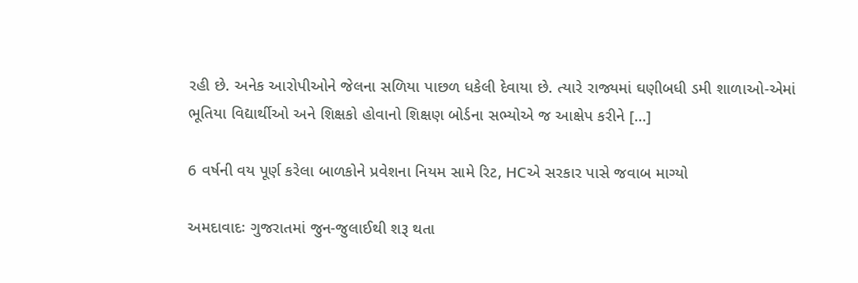રહી છે. અનેક આરોપીઓને જેલના સળિયા પાછળ ધકેલી દેવાયા છે. ત્યારે રાજ્યમાં ઘણીબધી ડમી શાળાઓ-એમાં ભૂતિયા વિદ્યાર્થીઓ અને શિક્ષકો હોવાનો શિક્ષણ બોર્ડના સભ્યોએ જ આક્ષેપ કરીને […]

6 વર્ષની વય પૂર્ણ કરેલા બાળકોને પ્રવેશના નિયમ સામે રિટ, HCએ સરકાર પાસે જવાબ માગ્યો

અમદાવાદઃ ગુજરાતમાં જુન-જુલાઈથી શરૂ થતા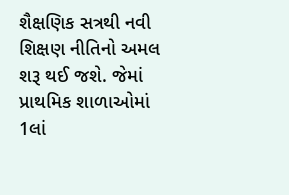શૈક્ષણિક સત્રથી નવી શિક્ષણ નીતિનો અમલ શરૂ થઈ જશે. જેમાં પ્રાથમિક શાળાઓમાં 1લાં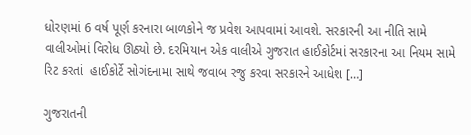ધોરણમાં 6 વર્ષ પૂર્ણ કરનારા બાળકોને જ પ્રવેશ આપવામાં આવશે. સરકારની આ નીતિ સામે વાલીઓમાં વિરોધ ઊઠ્યો છે. દરમિયાન એક વાલીએ ગુજરાત હાઈકોર્ટમાં સરકારના આ નિયમ સામે રિટ કરતાં  હાઈકોર્ટે સોગંદનામા સાથે જવાબ રજુ કરવા સરકારને આધેશ […]

ગુજરાતની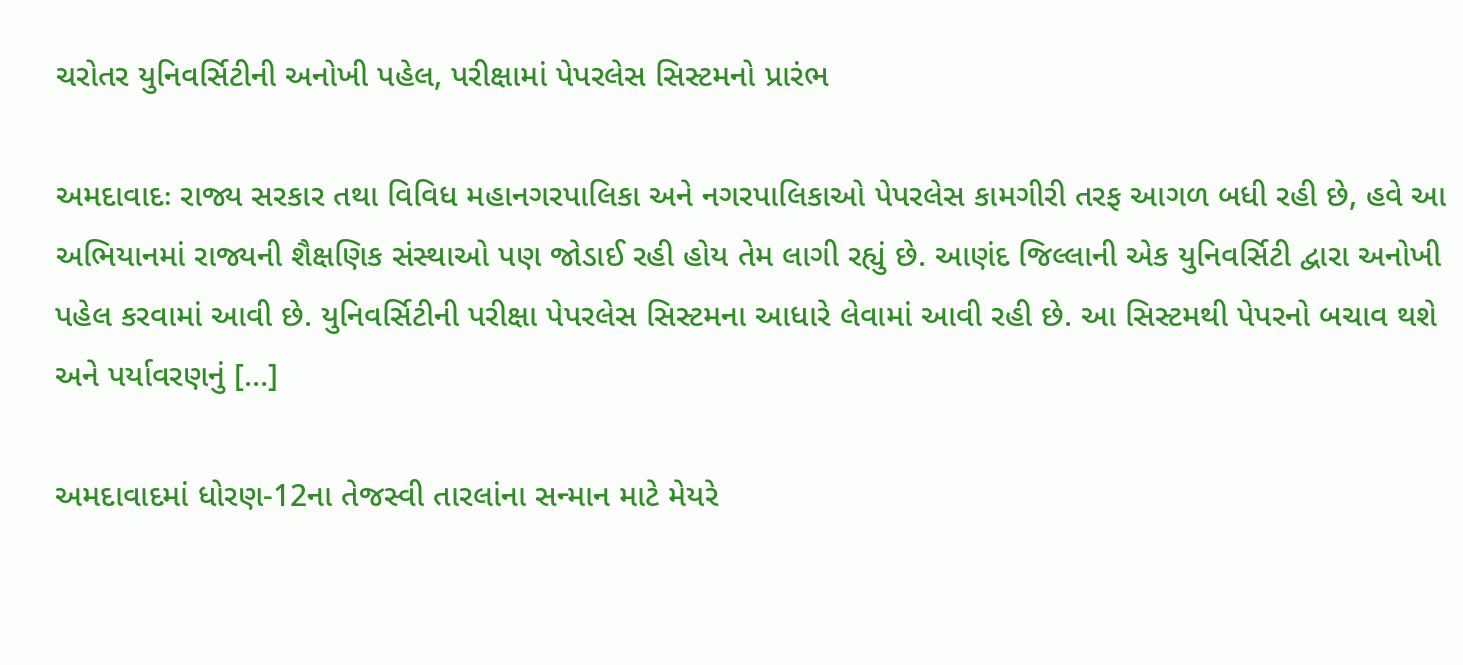ચરોતર યુનિવર્સિટીની અનોખી પહેલ, પરીક્ષામાં પેપરલેસ સિસ્ટમનો પ્રારંભ

અમદાવાદઃ રાજ્ય સરકાર તથા વિવિધ મહાનગરપાલિકા અને નગરપાલિકાઓ પેપરલેસ કામગીરી તરફ આગળ બધી રહી છે, હવે આ અભિયાનમાં રાજ્યની શૈક્ષણિક સંસ્થાઓ પણ જોડાઈ રહી હોય તેમ લાગી રહ્યું છે. આણંદ જિલ્લાની એક યુનિવર્સિટી દ્વારા અનોખી પહેલ કરવામાં આવી છે. યુનિવર્સિટીની પરીક્ષા પેપરલેસ સિસ્ટમના આધારે લેવામાં આવી રહી છે. આ સિસ્ટમથી પેપરનો બચાવ થશે અને પર્યાવરણનું […]

અમદાવાદમાં ધોરણ-12ના તેજસ્વી તારલાંના સન્માન માટે મેયરે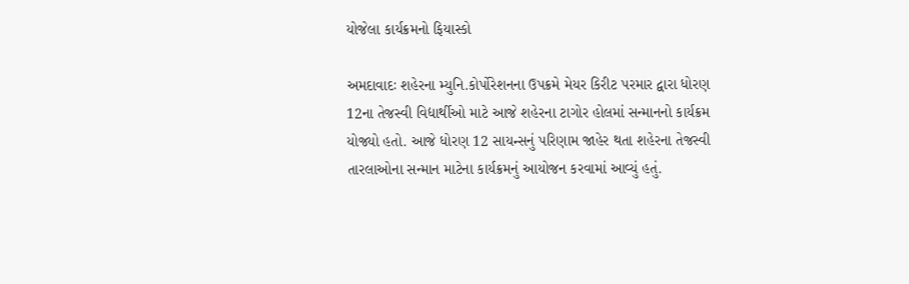યોજેલા કાર્યક્રમનો ફિયાસ્કો

અમદાવાદઃ શહેરના મ્યુનિ.કોર્પોરેશનના ઉપક્રમે મેયર કિરીટ પરમાર દ્વારા ધોરણ 12ના તેજસ્વી વિદ્યાર્થીઓ માટે આજે શહેરના ટાગોર હોલમાં સન્માનનો કાર્યક્રમ યોજ્યો હતો. આજે ધોરણ 12 સાયન્સનું પરિણામ જાહેર થતા શહેરના તેજસ્વી તારલાઓના સન્માન માટેના કાર્યક્રમનું આયોજન કરવામાં આવ્યું હતું.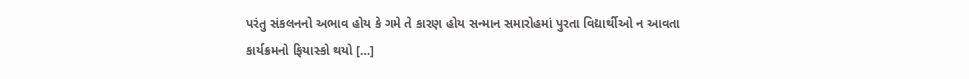પરંતુ સંકલનનો અભાવ હોય કે ગમે તે કારણ હોય સન્માન સમારોહમાં પુરતા વિદ્યાર્થીઓ ન આવતા કાર્યક્રમનો ફિયાસ્કો થયો […]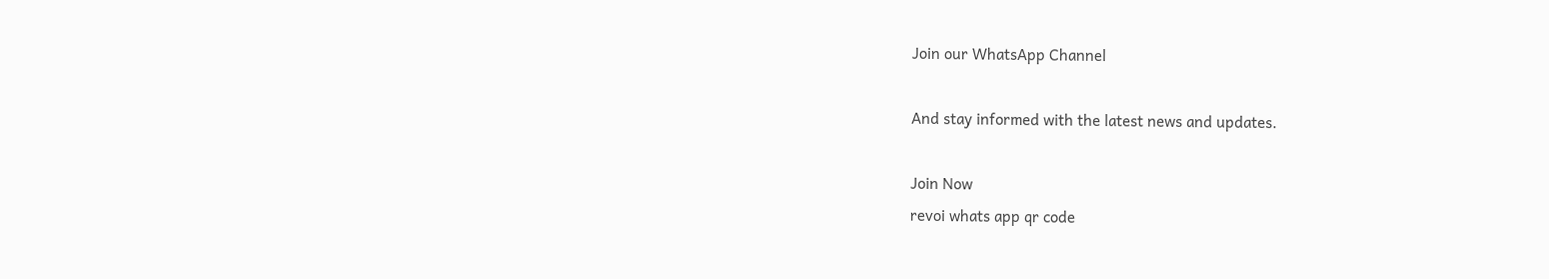Join our WhatsApp Channel

And stay informed with the latest news and updates.

Join Now
revoi whats app qr code